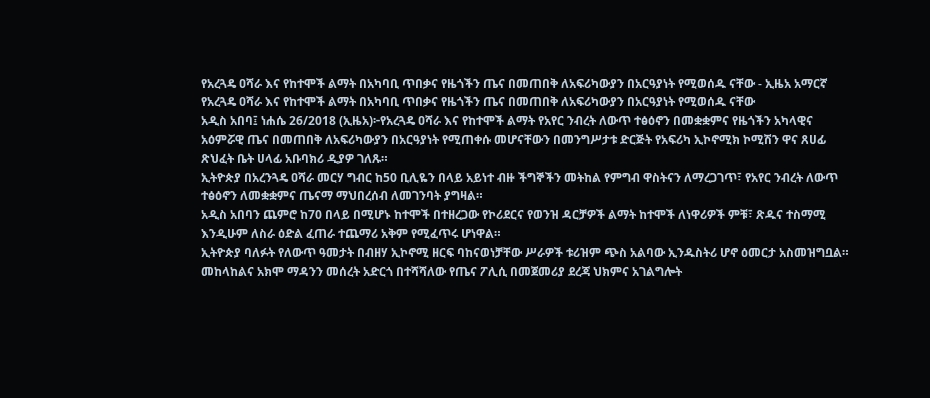የአረጓዴ ዐሻራ እና የከተሞች ልማት በአካባቢ ጥበቃና የዜጎችን ጤና በመጠበቅ ለአፍሪካውያን በአርዓያነት የሚወሰዱ ናቸው - ኢዜአ አማርኛ
የአረጓዴ ዐሻራ እና የከተሞች ልማት በአካባቢ ጥበቃና የዜጎችን ጤና በመጠበቅ ለአፍሪካውያን በአርዓያነት የሚወሰዱ ናቸው
አዲስ አበባ፤ ነሐሴ 26/2018 (ኢዜአ)፦የአረጓዴ ዐሻራ እና የከተሞች ልማት የአየር ንብረት ለውጥ ተፅዕኖን በመቋቋምና የዜጎችን አካላዊና አዕምሯዊ ጤና በመጠበቅ ለአፍሪካውያን በአርዓያነት የሚጠቀሱ መሆናቸውን በመንግሥታቱ ድርጅት የአፍሪካ ኢኮኖሚክ ኮሚሽን ዋና ጸሀፊ ጽህፈት ቤት ሀላፊ አቡባክሪ ዲያዎ ገለጹ።
ኢትዮጵያ በአረንጓዴ ዐሻራ መርሃ ግብር ከ50 ቢሊዬን በላይ አይነተ ብዙ ችግኞችን መትከል የምግብ ዋስትናን ለማረጋገጥ፣ የአየር ንብረት ለውጥ ተፅዕኖን ለመቋቋምና ጤናማ ማህበረሰብ ለመገንባት ያግዛል።
አዲስ አበባን ጨምሮ ከ70 በላይ በሚሆኑ ከተሞች በተዘረጋው የኮሪደርና የወንዝ ዳርቻዎች ልማት ከተሞች ለነዋሪዎች ምቹ፣ ጽዱና ተስማሚ እንዲሁም ለስራ ዕድል ፈጠራ ተጨማሪ አቅም የሚፈጥሩ ሆነዋል።
ኢትዮጵያ ባለፉት የለውጥ ዓመታት በብዘሃ ኢኮኖሚ ዘርፍ ባከናወነቻቸው ሥራዎች ቱሪዝም ጭስ አልባው ኢንዱስትሪ ሆኖ ዕመርታ አስመዝግቧል።
መከላከልና አክሞ ማዳንን መሰረት አድርጎ በተሻሻለው የጤና ፖሊሲ በመጀመሪያ ደረጃ ህክምና አገልግሎት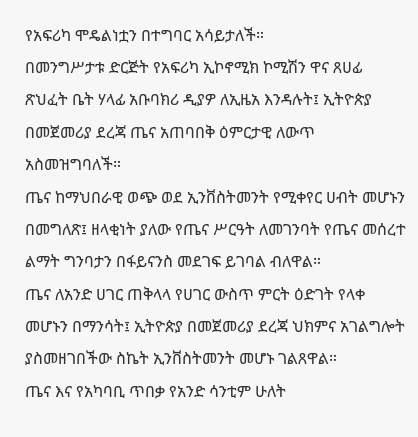የአፍሪካ ሞዴልነቷን በተግባር አሳይታለች።
በመንግሥታቱ ድርጅት የአፍሪካ ኢኮኖሚክ ኮሚሽን ዋና ጸሀፊ ጽህፈት ቤት ሃላፊ አቡባክሪ ዲያዎ ለኢዜአ እንዳሉት፤ ኢትዮጵያ በመጀመሪያ ደረጃ ጤና አጠባበቅ ዕምርታዊ ለውጥ አስመዝግባለች።
ጤና ከማህበራዊ ወጭ ወደ ኢንቨስትመንት የሚቀየር ሀብት መሆኑን በመግለጽ፤ ዘላቂነት ያለው የጤና ሥርዓት ለመገንባት የጤና መሰረተ ልማት ግንባታን በፋይናንስ መደገፍ ይገባል ብለዋል።
ጤና ለአንድ ሀገር ጠቅላላ የሀገር ውስጥ ምርት ዕድገት የላቀ መሆኑን በማንሳት፤ ኢትዮጵያ በመጀመሪያ ደረጃ ህክምና አገልግሎት ያስመዘገበችው ስኬት ኢንቨስትመንት መሆኑ ገልጸዋል።
ጤና እና የአካባቢ ጥበቃ የአንድ ሳንቲም ሁለት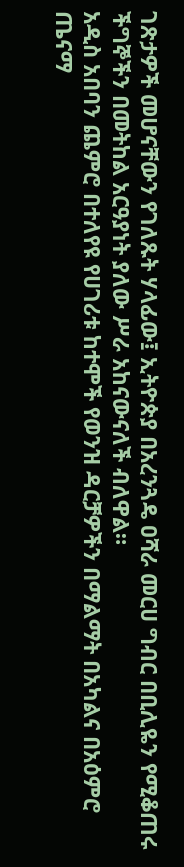ገጽታዎች መሆናቸውን የገለጹት ሃላፊው፤ ኢትዮጵያ በአረንጓዴ ዐሻራ መርሀ ግብር በቢሊዬን የሚቆጠሩ ችግኞችን በመትከል አርዓያነት ያለው ሥራ አከናውናለች ብለዋል።
አዲስ አበባን ጨምሮ በተለየዩ የሀገሪቱ ከተሞች የወንዝ ዳርቻዎችን በማልማት በአካልና በአዕምሮ ጤናማ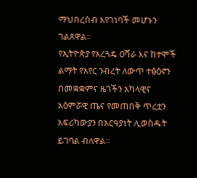ማህበረሰብ እየገነባች መሆኑን ገልጸዋል፡፡
የኢትዮጵያ የአረጓዴ ዐሻራ እና ከተሞች ልማት የአየር ንብረት ለውጥ ተፅዕኖን በመቋቋምና ዜጎችን አካላዊና አዕምሯዊ ጤና የመጠበቅ ጥረቷን አፍሪካውያን በአርዓያነት ሊወስዱት ይገባል ብለዋል።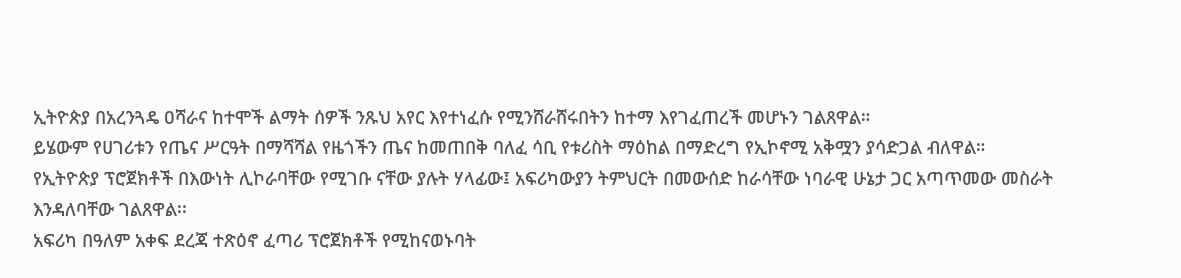ኢትዮጵያ በአረንጓዴ ዐሻራና ከተሞች ልማት ሰዎች ንጹህ አየር እየተነፈሱ የሚንሸራሸሩበትን ከተማ እየገፈጠረች መሆኑን ገልጸዋል።
ይሄውም የሀገሪቱን የጤና ሥርዓት በማሻሻል የዜጎችን ጤና ከመጠበቅ ባለፈ ሳቢ የቱሪስት ማዕከል በማድረግ የኢኮኖሚ አቅሟን ያሳድጋል ብለዋል።
የኢትዮጵያ ፕሮጀክቶች በእውነት ሊኮራባቸው የሚገቡ ናቸው ያሉት ሃላፊው፤ አፍሪካውያን ትምህርት በመውሰድ ከራሳቸው ነባራዊ ሁኔታ ጋር አጣጥመው መስራት እንዳለባቸው ገልጸዋል፡፡
አፍሪካ በዓለም አቀፍ ደረጃ ተጽዕኖ ፈጣሪ ፕሮጀክቶች የሚከናወኑባት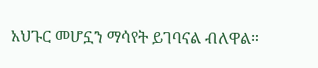አህጉር መሆኗን ማሳየት ይገባናል ብለዋል።